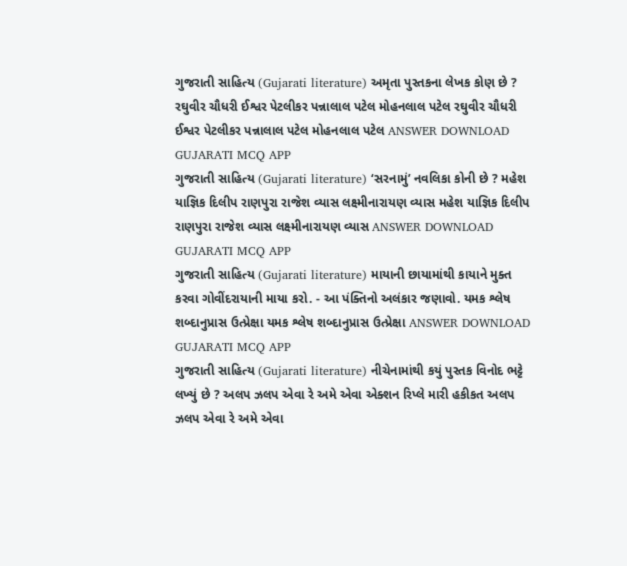ગુજરાતી સાહિત્ય (Gujarati literature) અમૃતા પુસ્તકના લેખક કોણ છે ? રઘુવીર ચૌધરી ઈશ્વર પેટલીકર પન્નાલાલ પટેલ મોહનલાલ પટેલ રઘુવીર ચૌધરી ઈશ્વર પેટલીકર પન્નાલાલ પટેલ મોહનલાલ પટેલ ANSWER DOWNLOAD GUJARATI MCQ APP
ગુજરાતી સાહિત્ય (Gujarati literature) ‘સરનામું’ નવલિકા કોની છે ? મહેશ યાજ્ઞિક દિલીપ રાણપુરા રાજેશ વ્યાસ લક્ષ્મીનારાયણ વ્યાસ મહેશ યાજ્ઞિક દિલીપ રાણપુરા રાજેશ વ્યાસ લક્ષ્મીનારાયણ વ્યાસ ANSWER DOWNLOAD GUJARATI MCQ APP
ગુજરાતી સાહિત્ય (Gujarati literature) માયાની છાયામાંથી કાયાને મુક્ત કરવા ગોવીંદરાયાની માયા કરો. - આ પંક્તિનો અલંકાર જણાવો. યમક શ્લેષ શબ્દાનુપ્રાસ ઉત્પ્રેક્ષા યમક શ્લેષ શબ્દાનુપ્રાસ ઉત્પ્રેક્ષા ANSWER DOWNLOAD GUJARATI MCQ APP
ગુજરાતી સાહિત્ય (Gujarati literature) નીચેનામાંથી કયું પુસ્તક વિનોદ ભટ્ટે લખ્યું છે ? અલપ ઝલપ એવા રે અમે એવા એક્શન રિપ્લે મારી હકીકત અલપ ઝલપ એવા રે અમે એવા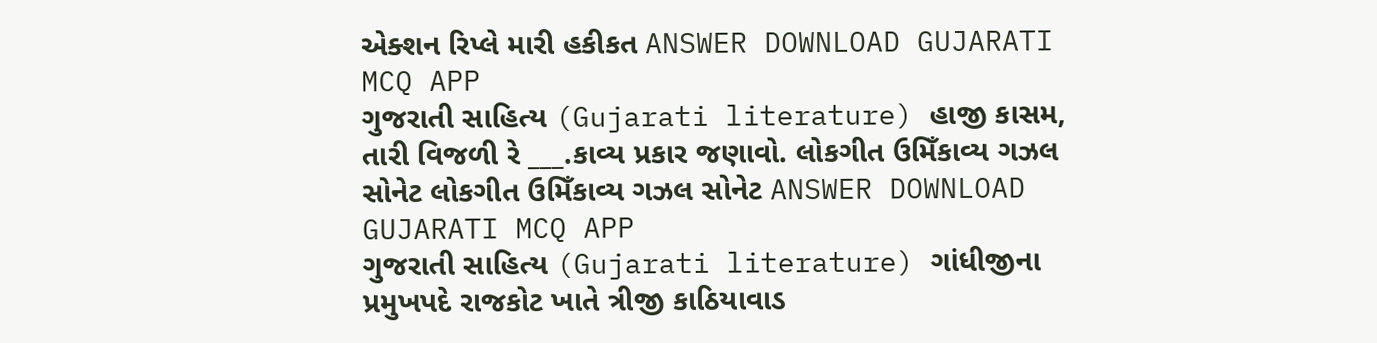એક્શન રિપ્લે મારી હકીકત ANSWER DOWNLOAD GUJARATI MCQ APP
ગુજરાતી સાહિત્ય (Gujarati literature) હાજી કાસમ, તારી વિજળી રે ___.કાવ્ય પ્રકાર જણાવો. લોકગીત ઉમિઁકાવ્ય ગઝલ સોનેટ લોકગીત ઉમિઁકાવ્ય ગઝલ સોનેટ ANSWER DOWNLOAD GUJARATI MCQ APP
ગુજરાતી સાહિત્ય (Gujarati literature) ગાંધીજીના પ્રમુખપદે રાજકોટ ખાતે ત્રીજી કાઠિયાવાડ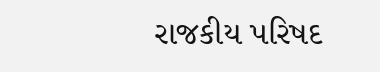રાજકીય પરિષદ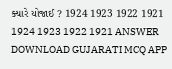ક્યારે યોજાઈ ? 1924 1923 1922 1921 1924 1923 1922 1921 ANSWER DOWNLOAD GUJARATI MCQ APP